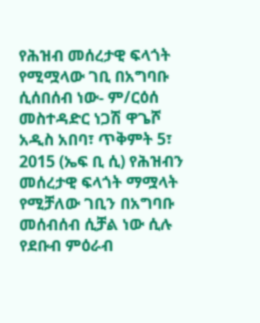የሕዝብ መሰረታዊ ፍላጎት የሚሟላው ገቢ በአግባቡ ሲሰበሰብ ነው- ም/ርዕሰ መስተዳድር ነጋሽ ዋጌሾ
አዲስ አበባ፣ ጥቅምት 5፣ 2015 (ኤፍ ቢ ሲ) የሕዝብን መሰረታዊ ፍላጎት ማሟላት የሚቻለው ገቢን በአግባቡ መሰብሰብ ሲቻል ነው ሲሉ የደቡብ ምዕራብ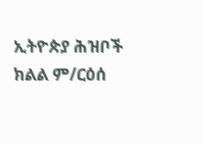ኢትዮጵያ ሕዝቦች ክልል ም/ርዕሰ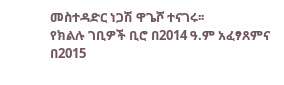መስተዳድር ነጋሽ ዋጌሾ ተናገሩ፡፡
የክልሉ ገቢዎች ቢሮ በ2014 ዓ.ም አፈፃጸምና በ2015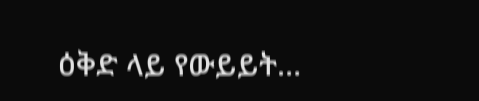ዕቅድ ላይ የውይይት…